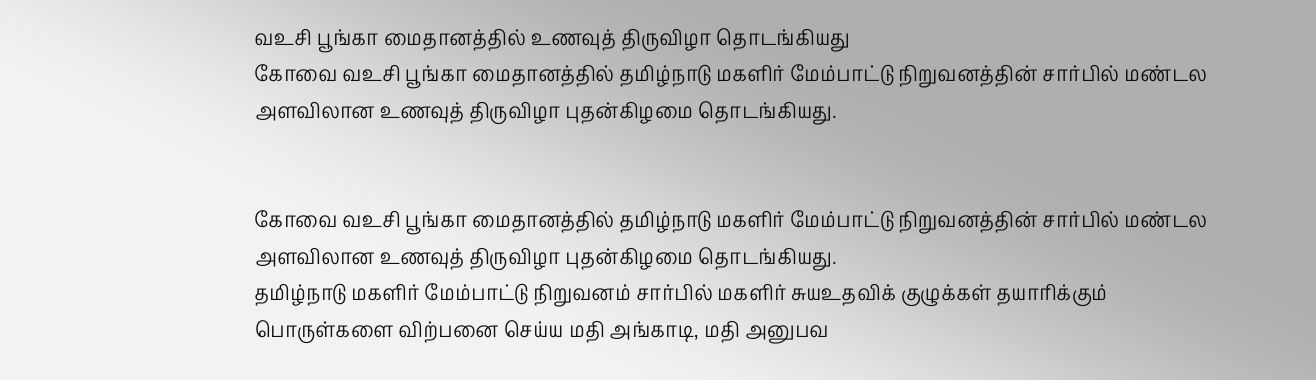வஉசி பூங்கா மைதானத்தில் உணவுத் திருவிழா தொடங்கியது
கோவை வஉசி பூங்கா மைதானத்தில் தமிழ்நாடு மகளிர் மேம்பாட்டு நிறுவனத்தின் சார்பில் மண்டல அளவிலான உணவுத் திருவிழா புதன்கிழமை தொடங்கியது.


கோவை வஉசி பூங்கா மைதானத்தில் தமிழ்நாடு மகளிர் மேம்பாட்டு நிறுவனத்தின் சார்பில் மண்டல அளவிலான உணவுத் திருவிழா புதன்கிழமை தொடங்கியது.
தமிழ்நாடு மகளிர் மேம்பாட்டு நிறுவனம் சார்பில் மகளிர் சுயஉதவிக் குழுக்கள் தயாரிக்கும் பொருள்களை விற்பனை செய்ய மதி அங்காடி, மதி அனுபவ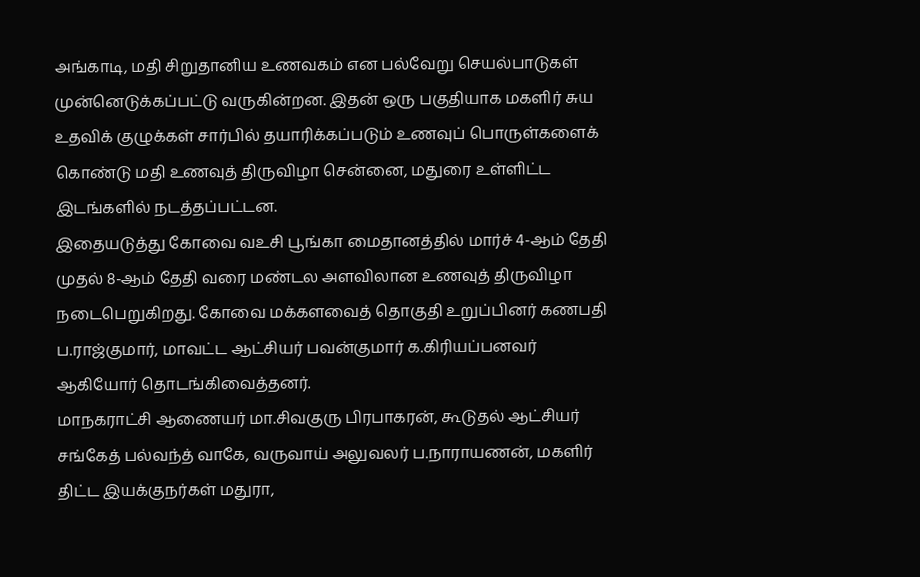அங்காடி, மதி சிறுதானிய உணவகம் என பல்வேறு செயல்பாடுகள் முன்னெடுக்கப்பட்டு வருகின்றன. இதன் ஒரு பகுதியாக மகளிர் சுய உதவிக் குழுக்கள் சார்பில் தயாரிக்கப்படும் உணவுப் பொருள்களைக் கொண்டு மதி உணவுத் திருவிழா சென்னை, மதுரை உள்ளிட்ட இடங்களில் நடத்தப்பட்டன.
இதையடுத்து கோவை வஉசி பூங்கா மைதானத்தில் மார்ச் 4-ஆம் தேதி முதல் 8-ஆம் தேதி வரை மண்டல அளவிலான உணவுத் திருவிழா நடைபெறுகிறது. கோவை மக்களவைத் தொகுதி உறுப்பினர் கணபதி ப.ராஜ்குமார், மாவட்ட ஆட்சியர் பவன்குமார் க.கிரியப்பனவர் ஆகியோர் தொடங்கிவைத்தனர்.
மாநகராட்சி ஆணையர் மா.சிவகுரு பிரபாகரன், கூடுதல் ஆட்சியர் சங்கேத் பல்வந்த் வாகே, வருவாய் அலுவலர் ப.நாராயணன், மகளிர் திட்ட இயக்குநர்கள் மதுரா,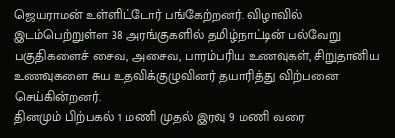ஜெயராமன் உள்ளிட்டோர் பங்கேற்றனர். விழாவில் இடம்பெற்றுள்ள 38 அரங்குகளில் தமிழ்நாட்டின் பல்வேறு பகுதிகளைச் சைவ, அசைவ, பாரம்பரிய உணவுகள், சிறுதானிய உணவுகளை சுய உதவிக்குழுவினர் தயாரித்து விற்பனை செய்கின்றனர்.
தினமும் பிற்பகல் 1 மணி முதல் இரவு 9 மணி வரை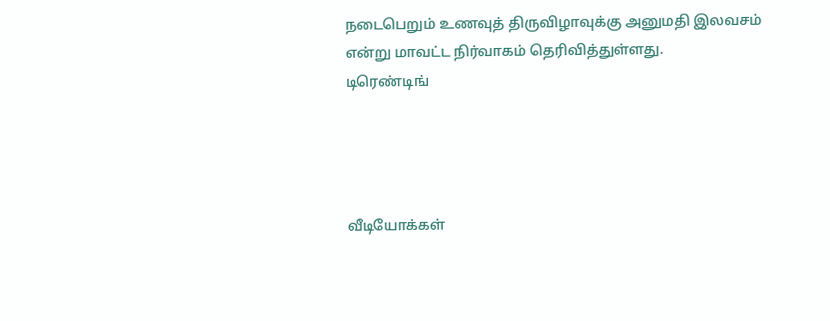நடைபெறும் உணவுத் திருவிழாவுக்கு அனுமதி இலவசம் என்று மாவட்ட நிர்வாகம் தெரிவித்துள்ளது.
டிரெண்டிங்




வீடியோக்கள்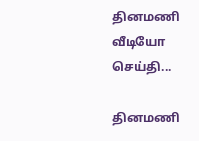தினமணி வீடியோ செய்தி...

தினமணி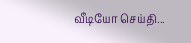வீடியோ செய்தி...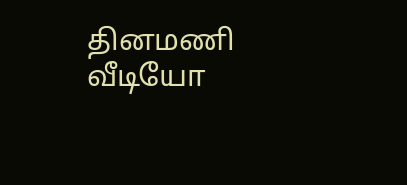தினமணி வீடியோ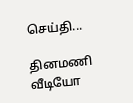செய்தி...

தினமணி வீடியோ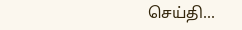செய்தி...